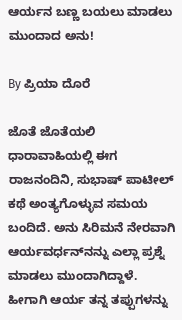ಆರ್ಯನ ಬಣ್ಣ ಬಯಲು ಮಾಡಲು ಮುಂದಾದ ಅನು!

By ಪ್ರಿಯಾ ದೊರೆ

ಜೊತೆ ಜೊತೆಯಲಿ ಧಾರಾವಾಹಿಯಲ್ಲಿ ಈಗ ರಾಜನಂದಿನಿ, ಸುಭಾಷ್‌ ಪಾಟೀಲ್ ಕಥೆ ಅಂತ್ಯಗೊಳ್ಳುವ ಸಮಯ ಬಂದಿದೆ. ಅನು ಸಿರಿಮನೆ ನೇರವಾಗಿ ಆರ್ಯವರ್ಧನ್‌ನನ್ನು ಎಲ್ಲಾ ಪ್ರಶ್ನೆ ಮಾಡಲು ಮುಂದಾಗಿದ್ದಾಳೆ. ಹೀಗಾಗಿ ಆರ್ಯ ತನ್ನ ತಪ್ಪುಗಳನ್ನು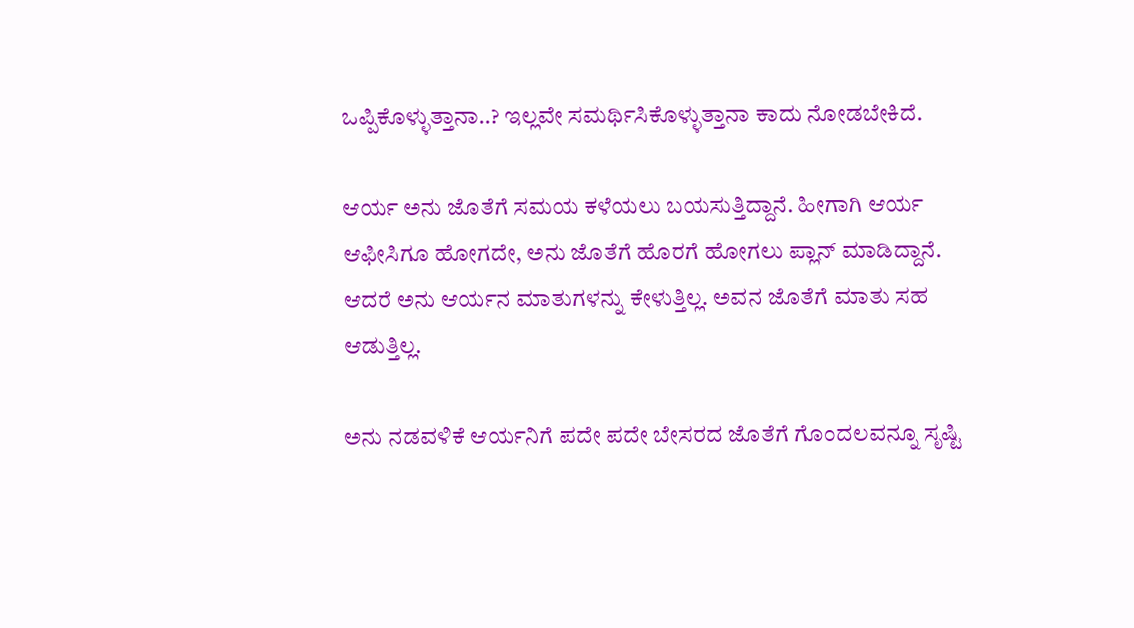ಒಪ್ಪಿಕೊಳ್ಳುತ್ತಾನಾ..? ಇಲ್ಲವೇ ಸಮರ್ಥಿಸಿಕೊಳ್ಳುತ್ತಾನಾ ಕಾದು ನೋಡಬೇಕಿದೆ.

ಆರ್ಯ ಅನು ಜೊತೆಗೆ ಸಮಯ ಕಳೆಯಲು ಬಯಸುತ್ತಿದ್ದಾನೆ. ಹೀಗಾಗಿ ಆರ್ಯ ಆಫೀಸಿಗೂ ಹೋಗದೇ, ಅನು ಜೊತೆಗೆ ಹೊರಗೆ ಹೋಗಲು ಪ್ಲಾನ್ ಮಾಡಿದ್ದಾನೆ. ಆದರೆ ಅನು ಆರ್ಯನ ಮಾತುಗಳನ್ನು ಕೇಳುತ್ತಿಲ್ಲ. ಅವನ ಜೊತೆಗೆ ಮಾತು ಸಹ ಆಡುತ್ತಿಲ್ಲ.

ಅನು ನಡವಳಿಕೆ ಆರ್ಯನಿಗೆ ಪದೇ ಪದೇ ಬೇಸರದ ಜೊತೆಗೆ ಗೊಂದಲವನ್ನೂ ಸೃಷ್ಟಿ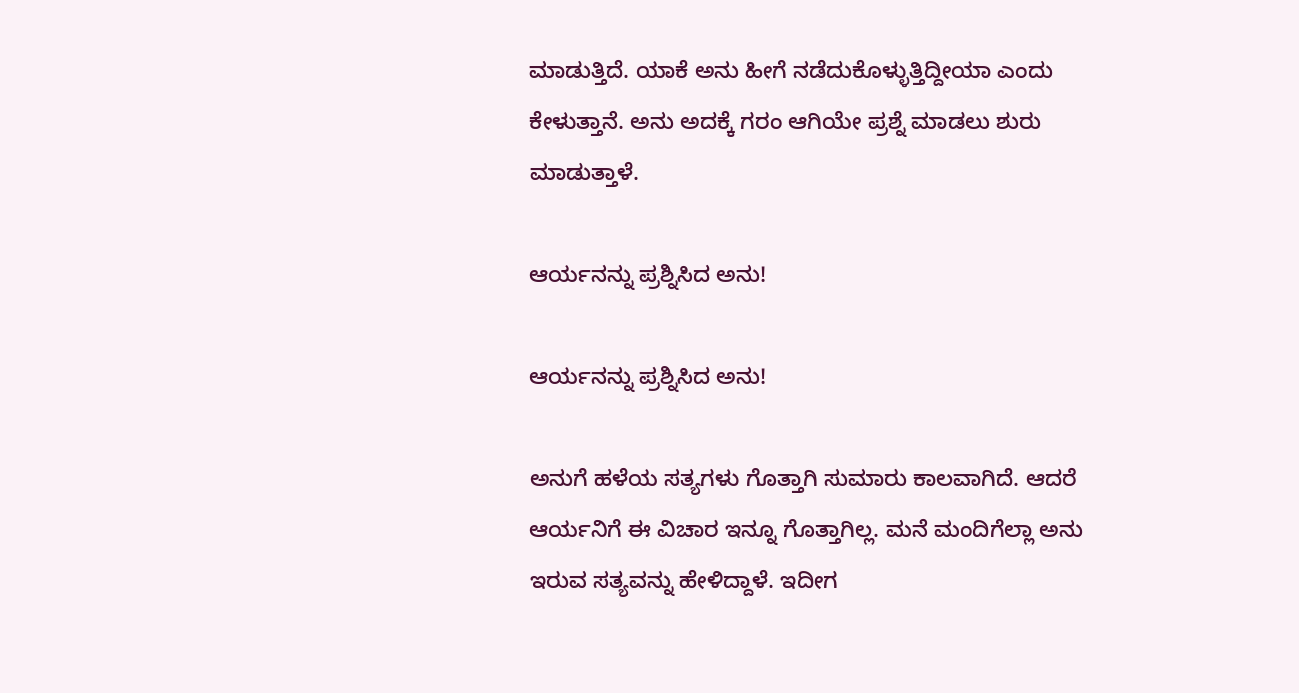ಮಾಡುತ್ತಿದೆ. ಯಾಕೆ ಅನು ಹೀಗೆ ನಡೆದುಕೊಳ್ಳುತ್ತಿದ್ದೀಯಾ ಎಂದು ಕೇಳುತ್ತಾನೆ. ಅನು ಅದಕ್ಕೆ ಗರಂ ಆಗಿಯೇ ಪ್ರಶ್ನೆ ಮಾಡಲು ಶುರು ಮಾಡುತ್ತಾಳೆ.

ಆರ್ಯನನ್ನು ಪ್ರಶ್ನಿಸಿದ ಅನು!

ಆರ್ಯನನ್ನು ಪ್ರಶ್ನಿಸಿದ ಅನು!

ಅನುಗೆ ಹಳೆಯ ಸತ್ಯಗಳು ಗೊತ್ತಾಗಿ ಸುಮಾರು ಕಾಲವಾಗಿದೆ. ಆದರೆ ಆರ್ಯನಿಗೆ ಈ ವಿಚಾರ ಇನ್ನೂ ಗೊತ್ತಾಗಿಲ್ಲ. ಮನೆ ಮಂದಿಗೆಲ್ಲಾ ಅನು ಇರುವ ಸತ್ಯವನ್ನು ಹೇಳಿದ್ದಾಳೆ. ಇದೀಗ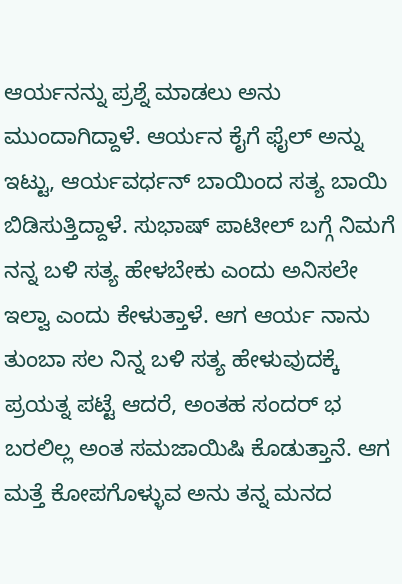ಆರ್ಯನನ್ನು ಪ್ರಶ್ನೆ ಮಾಡಲು ಅನು ಮುಂದಾಗಿದ್ದಾಳೆ. ಆರ್ಯನ ಕೈಗೆ ಫೈಲ್‌ ಅನ್ನು ಇಟ್ಟು, ಆರ್ಯವರ್ಧನ್ ಬಾಯಿಂದ ಸತ್ಯ ಬಾಯಿ ಬಿಡಿಸುತ್ತಿದ್ದಾಳೆ. ಸುಭಾಷ್ ಪಾಟೀಲ್ ಬಗ್ಗೆ ನಿಮಗೆ ನನ್ನ ಬಳಿ ಸತ್ಯ ಹೇಳಬೇಕು ಎಂದು ಅನಿಸಲೇ ಇಲ್ವಾ ಎಂದು ಕೇಳುತ್ತಾಳೆ. ಆಗ ಆರ್ಯ ನಾನು ತುಂಬಾ ಸಲ ನಿನ್ನ ಬಳಿ ಸತ್ಯ ಹೇಳುವುದಕ್ಕೆ ಪ್ರಯತ್ನ ಪಟ್ಟೆ ಆದರೆ, ಅಂತಹ ಸಂದರ್ ಭ ಬರಲಿಲ್ಲ ಅಂತ ಸಮಜಾಯಿಷಿ ಕೊಡುತ್ತಾನೆ. ಆಗ ಮತ್ತೆ ಕೋಪಗೊಳ್ಳುವ ಅನು ತನ್ನ ಮನದ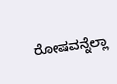ರೋಷವನ್ನೆಲ್ಲಾ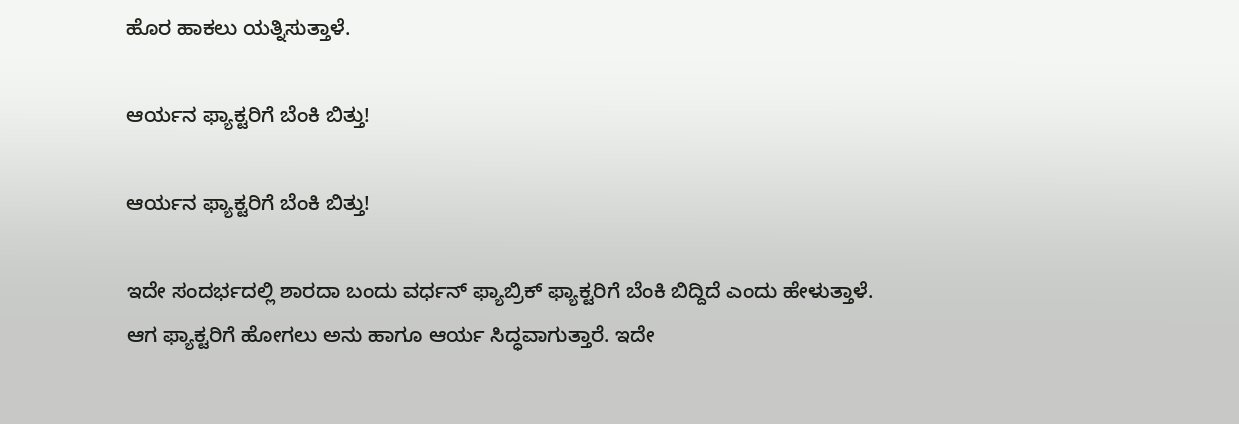ಹೊರ ಹಾಕಲು ಯತ್ನಿಸುತ್ತಾಳೆ.

ಆರ್ಯನ ಫ್ಯಾಕ್ಟರಿಗೆ ಬೆಂಕಿ ಬಿತ್ತು!

ಆರ್ಯನ ಫ್ಯಾಕ್ಟರಿಗೆ ಬೆಂಕಿ ಬಿತ್ತು!

ಇದೇ ಸಂದರ್ಭದಲ್ಲಿ ಶಾರದಾ ಬಂದು ವರ್ಧನ್ ಫ್ಯಾಬ್ರಿಕ್ ಫ್ಯಾಕ್ಟರಿಗೆ ಬೆಂಕಿ ಬಿದ್ದಿದೆ ಎಂದು ಹೇಳುತ್ತಾಳೆ. ಆಗ ಫ್ಯಾಕ್ಟರಿಗೆ ಹೋಗಲು ಅನು ಹಾಗೂ ಆರ್ಯ ಸಿದ್ಧವಾಗುತ್ತಾರೆ. ಇದೇ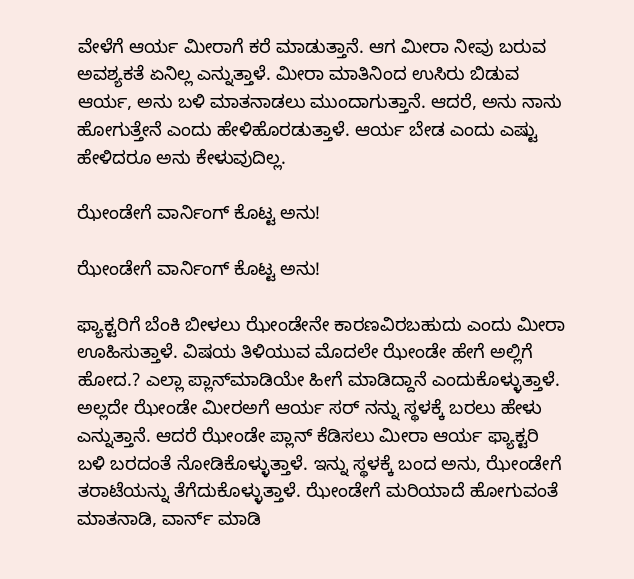ವೇಳೆಗೆ ಆರ್ಯ ಮೀರಾಗೆ ಕರೆ ಮಾಡುತ್ತಾನೆ. ಆಗ ಮೀರಾ ನೀವು ಬರುವ ಅವಶ್ಯಕತೆ ಏನಿಲ್ಲ ಎನ್ನುತ್ತಾಳೆ. ಮೀರಾ ಮಾತಿನಿಂದ ಉಸಿರು ಬಿಡುವ ಆರ್ಯ, ಅನು ಬಳಿ ಮಾತನಾಡಲು ಮುಂದಾಗುತ್ತಾನೆ. ಆದರೆ, ಅನು ನಾನು ಹೋಗುತ್ತೇನೆ ಎಂದು ಹೇಳಿಹೊರಡುತ್ತಾಳೆ. ಆರ್ಯ ಬೇಡ ಎಂದು ಎಷ್ಟು ಹೇಳಿದರೂ ಅನು ಕೇಳುವುದಿಲ್ಲ.

ಝೇಂಡೇಗೆ ವಾರ್ನಿಂಗ್ ಕೊಟ್ಟ ಅನು!

ಝೇಂಡೇಗೆ ವಾರ್ನಿಂಗ್ ಕೊಟ್ಟ ಅನು!

ಫ್ಯಾಕ್ಟರಿಗೆ ಬೆಂಕಿ ಬೀಳಲು ಝೇಂಡೇನೇ ಕಾರಣವಿರಬಹುದು ಎಂದು ಮೀರಾ ಊಹಿಸುತ್ತಾಳೆ. ವಿಷಯ ತಿಳಿಯುವ ಮೊದಲೇ ಝೇಂಡೇ ಹೇಗೆ ಅಲ್ಲಿಗೆ ಹೋದ.? ಎಲ್ಲಾ ಪ್ಲಾನ್‌ಮಾಡಿಯೇ ಹೀಗೆ ಮಾಡಿದ್ದಾನೆ ಎಂದುಕೊಳ್ಳುತ್ತಾಳೆ. ಅಲ್ಲದೇ ಝೇಂಡೇ ಮೀರಅಗೆ ಆರ್ಯ ಸರ್‌ ನನ್ನು ಸ್ಥಳಕ್ಕೆ ಬರಲು ಹೇಳು ಎನ್ನುತ್ತಾನೆ. ಆದರೆ ಝೇಂಡೇ ಪ್ಲಾನ್ ಕೆಡಿಸಲು ಮೀರಾ ಆರ್ಯ ಫ್ಯಾಕ್ಟರಿ ಬಳಿ ಬರದಂತೆ ನೋಡಿಕೊಳ್ಳುತ್ತಾಳೆ. ಇನ್ನು ಸ್ಥಳಕ್ಕೆ ಬಂದ ಅನು, ಝೇಂಡೇಗೆ ತರಾಟೆಯನ್ನು ತೆಗೆದುಕೊಳ್ಳುತ್ತಾಳೆ. ಝೇಂಡೇಗೆ ಮರಿಯಾದೆ ಹೋಗುವಂತೆ ಮಾತನಾಡಿ, ವಾರ್ನ್‌ ಮಾಡಿ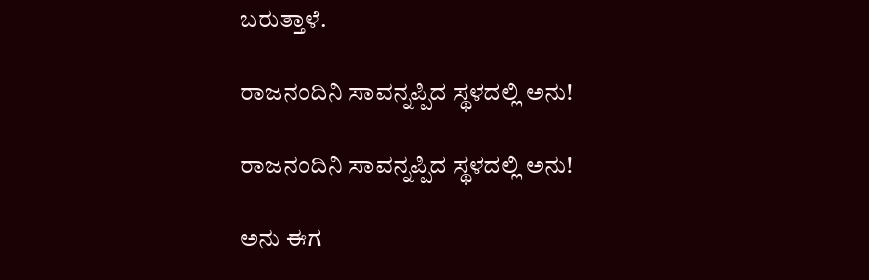ಬರುತ್ತಾಳೆ.

ರಾಜನಂದಿನಿ ಸಾವನ್ನಪ್ಪಿದ ಸ್ಥಳದಲ್ಲಿ ಅನು!

ರಾಜನಂದಿನಿ ಸಾವನ್ನಪ್ಪಿದ ಸ್ಥಳದಲ್ಲಿ ಅನು!

ಅನು ಈಗ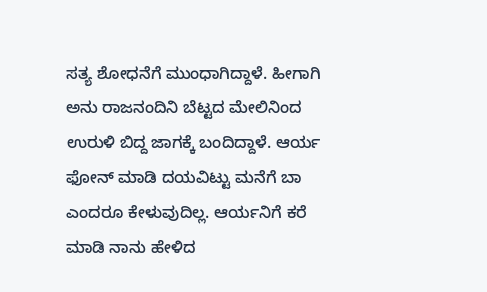ಸತ್ಯ ಶೋಧನೆಗೆ ಮುಂಧಾಗಿದ್ದಾಳೆ. ಹೀಗಾಗಿ ಅನು ರಾಜನಂದಿನಿ ಬೆಟ್ಟದ ಮೇಲಿನಿಂದ ಉರುಳಿ ಬಿದ್ದ ಜಾಗಕ್ಕೆ ಬಂದಿದ್ದಾಳೆ. ಆರ್ಯ ಫೋನ್‌ ಮಾಡಿ ದಯವಿಟ್ಟು ಮನೆಗೆ ಬಾ ಎಂದರೂ ಕೇಳುವುದಿಲ್ಲ. ಆರ್ಯನಿಗೆ ಕರೆ ಮಾಡಿ ನಾನು ಹೇಳಿದ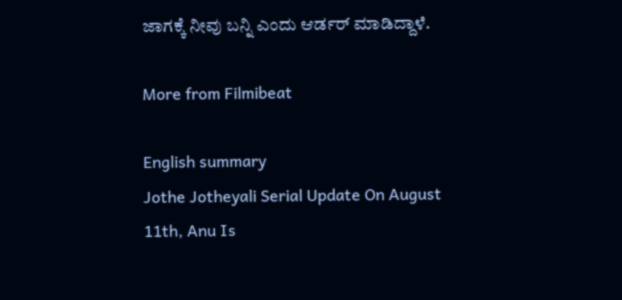ಜಾಗಕ್ಕೆ ನೀವು ಬನ್ನಿ ಎಂದು ಆರ್ಡರ್‌ ಮಾಡಿದ್ದಾಳೆ.

More from Filmibeat

English summary
Jothe Jotheyali Serial Update On August 11th, Anu Is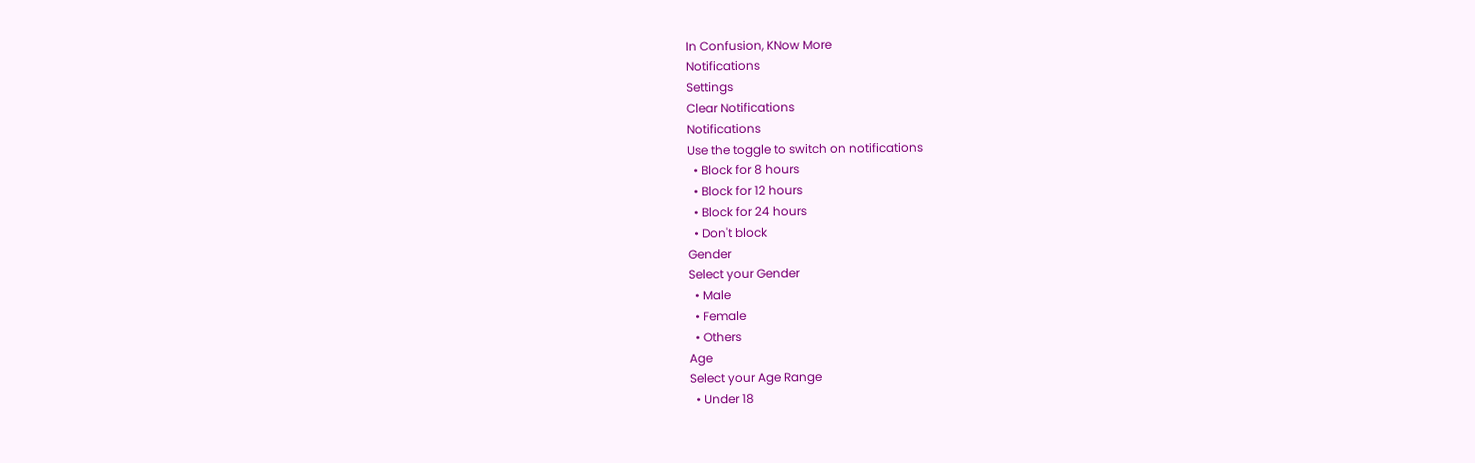In Confusion, KNow More
Notifications
Settings
Clear Notifications
Notifications
Use the toggle to switch on notifications
  • Block for 8 hours
  • Block for 12 hours
  • Block for 24 hours
  • Don't block
Gender
Select your Gender
  • Male
  • Female
  • Others
Age
Select your Age Range
  • Under 18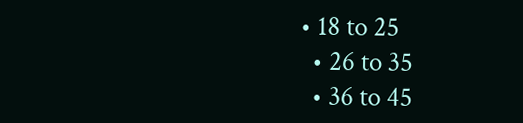• 18 to 25
  • 26 to 35
  • 36 to 45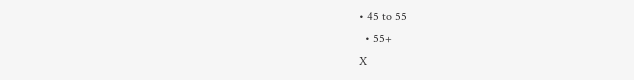• 45 to 55
  • 55+
X